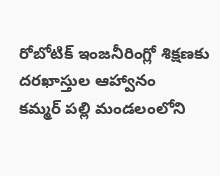రోబోటిక్ ఇంజనీరింగ్లో శిక్షణకు దరఖాస్తుల ఆహ్వానం
కమ్మర్ పల్లి మండలంలోని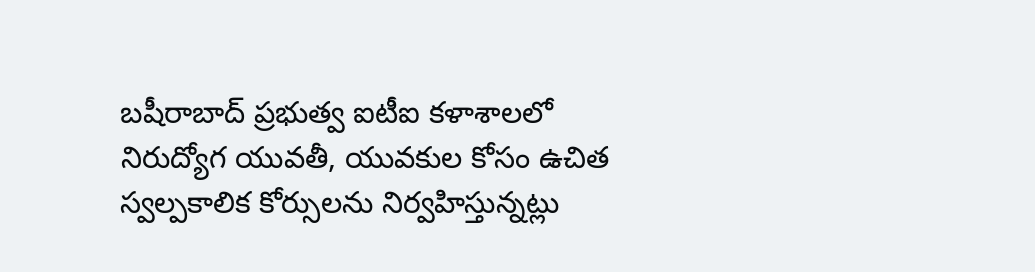బషీరాబాద్ ప్రభుత్వ ఐటీఐ కళాశాలలో నిరుద్యోగ యువతీ, యువకుల కోసం ఉచిత స్వల్పకాలిక కోర్సులను నిర్వహిస్తున్నట్లు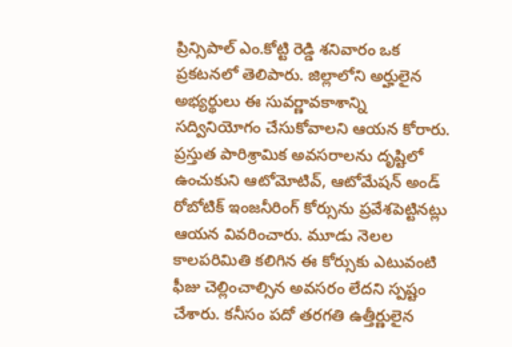ప్రిన్సిపాల్ ఎం.కోట్టి రెడ్డి శనివారం ఒక ప్రకటనలో తెలిపారు. జిల్లాలోని అర్హులైన అభ్యర్థులు ఈ సువర్ణావకాశాన్ని సద్వినియోగం చేసుకోవాలని ఆయన కోరారు. ప్రస్తుత పారిశ్రామిక అవసరాలను దృష్టిలో ఉంచుకుని ఆటోమోటివ్, ఆటోమేషన్ అండ్ రోబోటిక్ ఇంజనీరింగ్ కోర్సును ప్రవేశపెట్టినట్లు ఆయన వివరించారు. మూడు నెలల కాలపరిమితి కలిగిన ఈ కోర్సుకు ఎటువంటి ఫీజు చెల్లించాల్సిన అవసరం లేదని స్పష్టం చేశారు. కనీసం పదో తరగతి ఉత్తీర్ణులైన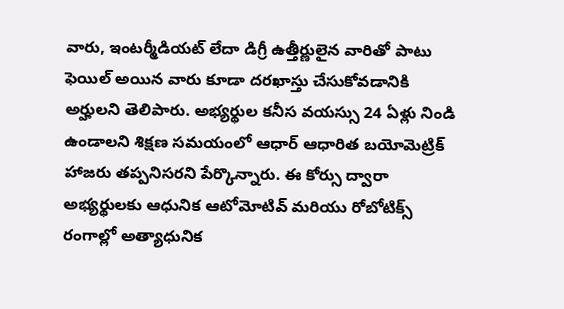వారు, ఇంటర్మీడియట్ లేదా డిగ్రీ ఉత్తీర్ణులైన వారితో పాటు ఫెయిల్ అయిన వారు కూడా దరఖాస్తు చేసుకోవడానికి అర్హులని తెలిపారు. అభ్యర్థుల కనీస వయస్సు 24 ఏళ్లు నిండి ఉండాలని శిక్షణ సమయంలో ఆధార్ ఆధారిత బయోమెట్రిక్ హాజరు తప్పనిసరని పేర్కొన్నారు. ఈ కోర్సు ద్వారా అభ్యర్థులకు ఆధునిక ఆటోమోటివ్ మరియు రోబోటిక్స్ రంగాల్లో అత్యాధునిక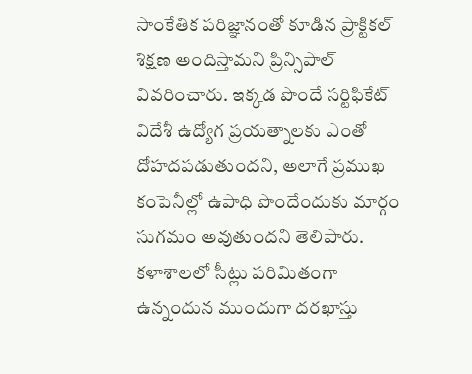సాంకేతిక పరిజ్ఞానంతో కూడిన ప్రాక్టికల్ శిక్షణ అందిస్తామని ప్రిన్సిపాల్ వివరించారు. ఇక్కడ పొందే సర్టిఫికేట్ విదేశీ ఉద్యోగ ప్రయత్నాలకు ఎంతో దోహదపడుతుందని, అలాగే ప్రముఖ కంపెనీల్లో ఉపాధి పొందేందుకు మార్గం సుగమం అవుతుందని తెలిపారు. కళాశాలలో సీట్లు పరిమితంగా ఉన్నందున ముందుగా దరఖాస్తు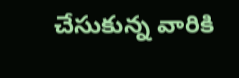చేసుకున్న వారికి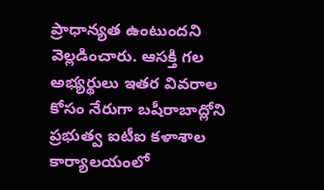ప్రాధాన్యత ఉంటుందని వెల్లడించారు. ఆసక్తి గల అభ్యర్థులు ఇతర వివరాల కోసం నేరుగా బషీరాబాద్లోని ప్రభుత్వ ఐటీఐ కళాశాల కార్యాలయంలో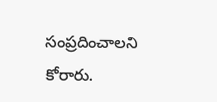సంప్రదించాలని కోరారు.